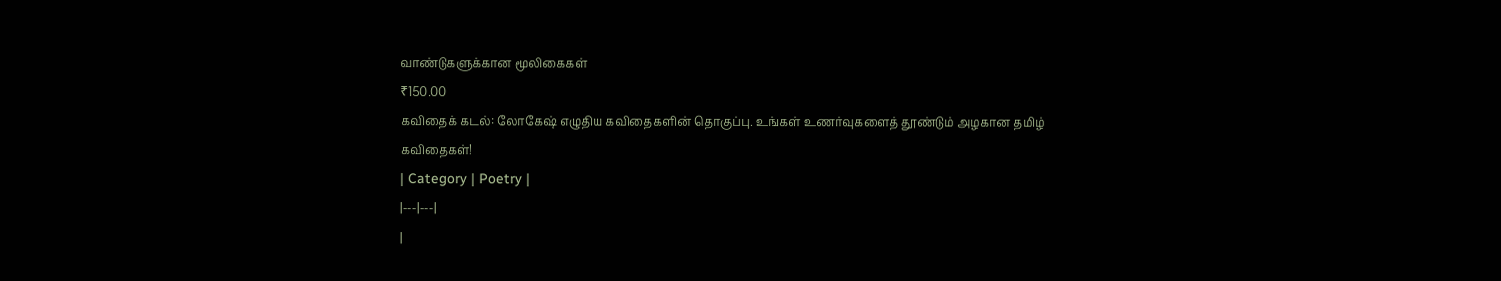வாண்டுகளுக்கான மூலிகைகள்
₹150.00
கவிதைக் கடல்: லோகேஷ் எழுதிய கவிதைகளின் தொகுப்பு. உங்கள் உணர்வுகளைத் தூண்டும் அழகான தமிழ் கவிதைகள்!
| Category | Poetry |
|---|---|
|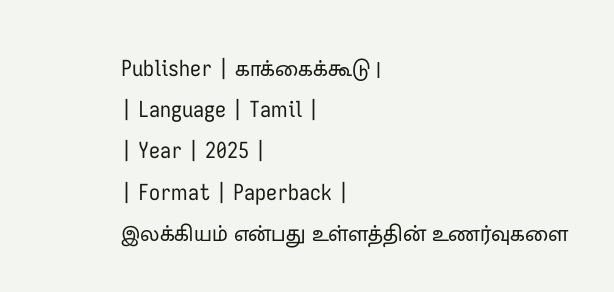Publisher | காக்கைக்கூடு |
| Language | Tamil |
| Year | 2025 |
| Format | Paperback |
இலக்கியம் என்பது உள்ளத்தின் உணர்வுகளை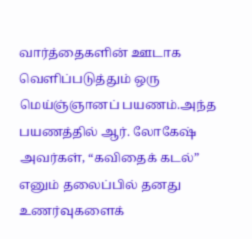வார்த்தைகளின் ஊடாக வெளிப்படுத்தும் ஒரு மெய்ஞ்ஞானப் பயணம்.அந்த பயணத்தில் ஆர். லோகேஷ் அவர்கள், “கவிதைக் கடல்” எனும் தலைப்பில் தனது உணர்வுகளைக்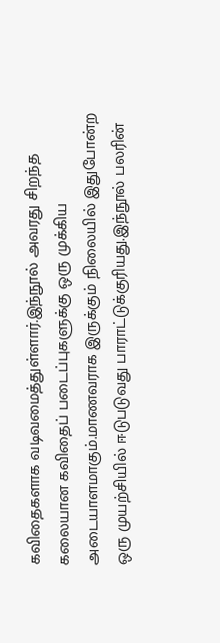கவிதைகளாக வடிவமைத்துள்ளார்.இந்நூல் அவரது சிறந்த கலையான கவிதைப் படைப்புகளுக்கு ஒரு முக்கிய அடையாளமாகும்.மாணவராக இருக்கும் நிலையில் இதுபோன்ற ஒரு முயற்சியில் ஈடுபடுவது பாராட்டுக்குரியது.இந்நூல் பலரின்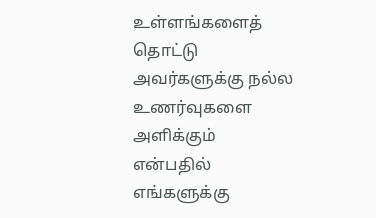உள்ளங்களைத் தொட்டு அவர்களுக்கு நல்ல உணர்வுகளை அளிக்கும் என்பதில் எங்களுக்கு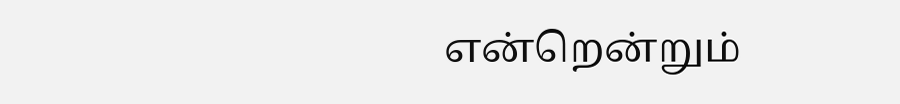என்றென்றும்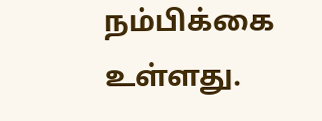நம்பிக்கை உள்ளது.